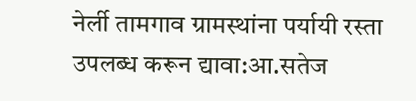नेर्ली तामगाव ग्रामस्थांना पर्यायी रस्ता उपलब्ध करून द्यावा:आ.सतेज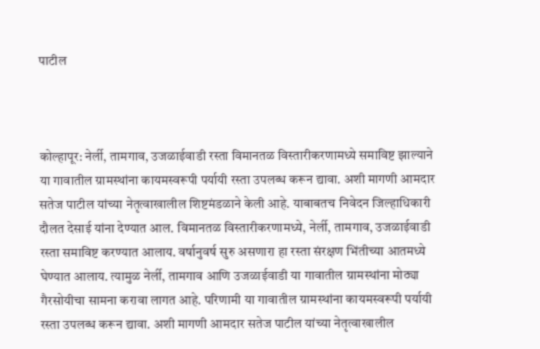पाटील



कोल्हापूर: नेर्ली, तामगाव, उजळाईवाडी रस्ता विमानतळ विस्तारीकरणामध्ये समाविष्ट झाल्याने या गावातील ग्रामस्थांना कायमस्वरूपी पर्यायी रस्ता उपलब्ध करून द्यावा. अशी मागणी आमदार सतेज पाटील यांच्या नेतृत्वाखालील शिष्टमंडळाने केली आहे. याबाबतच निवेदन जिल्हाधिकारी दौलत देसाई यांना देण्यात आल. विमानतळ विस्तारीकरणामध्ये, नेर्ली, तामगाव, उजळाईवाडी रस्ता समाविष्ट करण्यात आलाय. वर्षानुवर्ष सुरु असणारा हा रस्ता संरक्षण भिंतीच्या आतमध्ये घेण्यात आलाय. त्यामुळ नेर्ली, तामगाव आणि उजळाईवाडी या गावातील ग्रामस्थांना मोठ्या गैरसोयीचा सामना करावा लागत आहे. परिणामी या गावातील ग्रामस्थांना कायमस्वरूपी पर्यायी रस्ता उपलब्ध करून द्यावा. अशी मागणी आमदार सतेज पाटील यांच्या नेतृत्वाखालील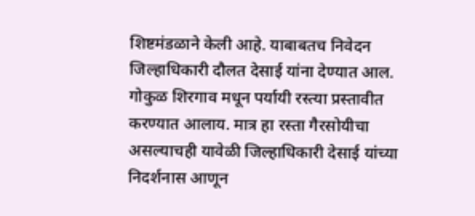शिष्टमंडळाने केली आहे. याबाबतच निवेदन जिल्हाधिकारी दौलत देसाई यांना देण्यात आल. गोकुळ शिरगाव मधून पर्यायी रस्त्या प्रस्तावीत करण्यात आलाय. मात्र हा रस्ता गैरसोयीचा असल्याचही यावेळी जिल्हाधिकारी देसाई यांच्या निदर्शनास आणून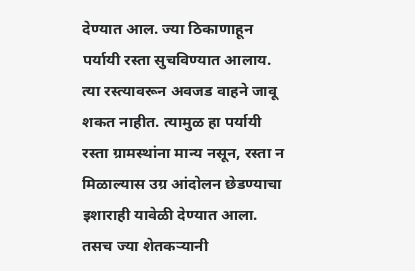देण्यात आल. ज्या ठिकाणाहून पर्यायी रस्ता सुचविण्यात आलाय. त्या रस्त्यावरून अवजड वाहने जावू शकत नाहीत. त्यामुळ हा पर्यायी रस्ता ग्रामस्थांना मान्य नसून, रस्ता न मिळाल्यास उग्र आंदोलन छेडण्याचा इशाराही यावेळी देण्यात आला. तसच ज्या शेतकऱ्यानी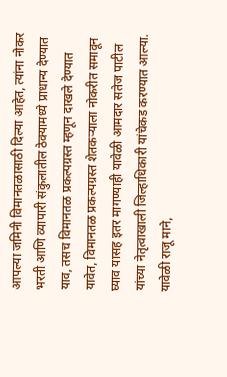आपल्या जमिनी विमानतळासाठी दिल्या आहेत, त्यांना नोकर भरती आणि व्यापारी संकुलातील ठेक्यामध्ये प्राधान्य देण्यात याव, तसच विमानतळ प्रकल्पग्रस्त म्हणून दाखले देण्यात यावेत, विमानतळ प्रकल्पग्रस्त शेतकऱ्याला नोकरीत समावून घ्याव यासह इतर मागण्याही यावेळी आमदार सतेज पाटील यांच्या नेतृत्वाखाली जिल्हाधिकारी यांचेकड करण्यात आल्या. यावेळी राजू माने,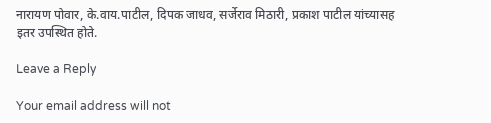नारायण पोवार, के.वाय.पाटील, दिपक जाधव, सर्जेराव मिठारी, प्रकाश पाटील यांच्यासह इतर उपस्थित होते.

Leave a Reply

Your email address will not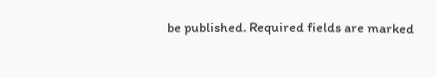be published. Required fields are marked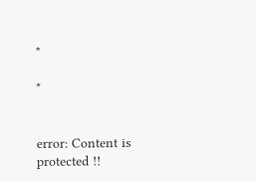*

*


error: Content is protected !!